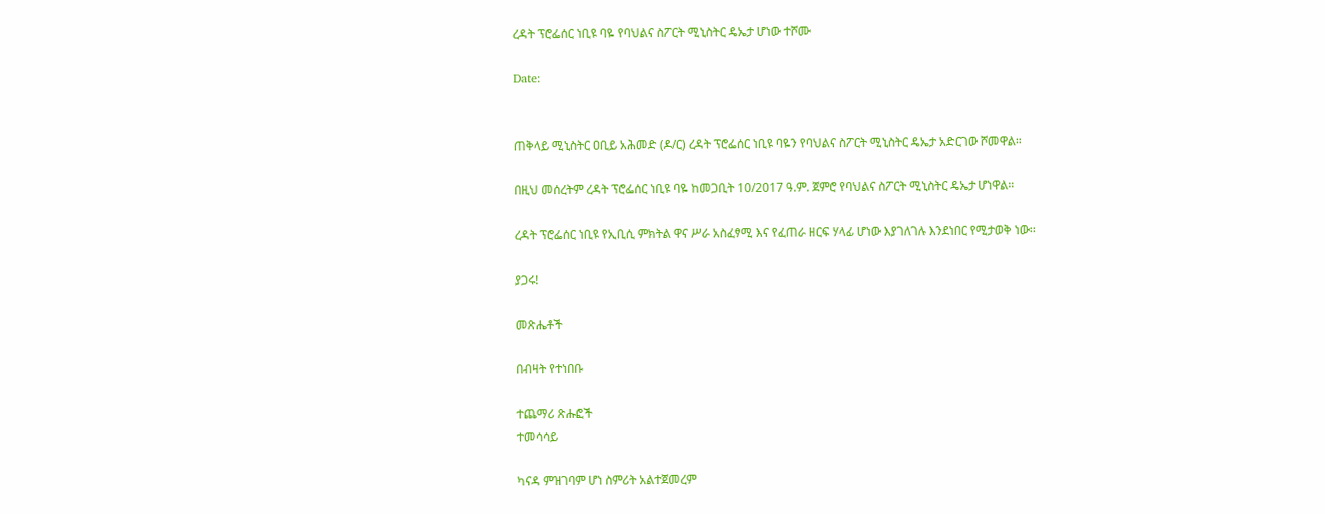ረዳት ፕሮፌሰር ነቢዩ ባዬ የባህልና ስፖርት ሚኒስትር ዴኤታ ሆነው ተሾሙ

Date:


ጠቅላይ ሚኒስትር ዐቢይ አሕመድ (ዶ/ር) ረዳት ፕሮፌሰር ነቢዩ ባዬን የባህልና ስፖርት ሚኒስትር ዴኤታ አድርገው ሾመዋል።

በዚህ መሰረትም ረዳት ፕሮፌሰር ነቢዩ ባዬ ከመጋቢት 10/2017 ዓ.ም. ጀምሮ የባህልና ስፖርት ሚኒስትር ዴኤታ ሆነዋል።

ረዳት ፕሮፌሰር ነቢዩ የኢቢሲ ምክትል ዋና ሥራ አስፈፃሚ እና የፈጠራ ዘርፍ ሃላፊ ሆነው እያገለገሉ እንደነበር የሚታወቅ ነው፡፡

ያጋሩ!

መጽሔቶች

በብዛት የተነበቡ

ተጨማሪ ጽሑፎች
ተመሳሳይ

ካናዳ ምዝገባም ሆነ ስምሪት አልተጀመረም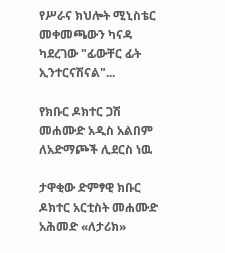የሥራና ክህሎት ሚኒስቴር መቀመጫውን ካናዳ ካደረገው "ፊውቸር ፊት ኢንተርናሽናል"...

የክቡር ዶክተር ጋሽ መሐሙድ አዲስ አልበም ለአድማጮች ሊደርስ ነዉ

ታዋቂው ድምፃዊ ክቡር ዶክተር አርቲስት መሐሙድ አሕመድ «ለታሪክ»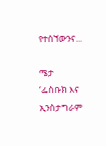የተሰኘውንና...

ሜታ ‘ፌስቡክ እና ኢንስታግራም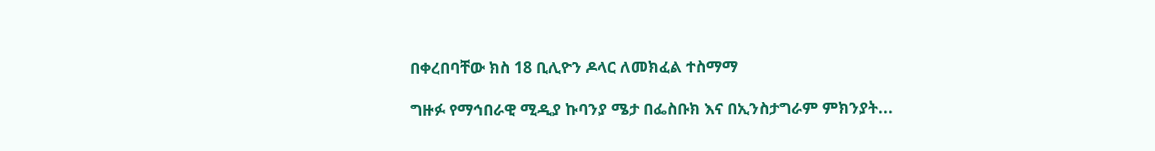በቀረበባቸው ክስ 18 ቢሊዮን ዶላር ለመክፈል ተስማማ

ግዙፉ የማኅበራዊ ሚዲያ ኩባንያ ሜታ በፌስቡክ እና በኢንስታግራም ምክንያት...